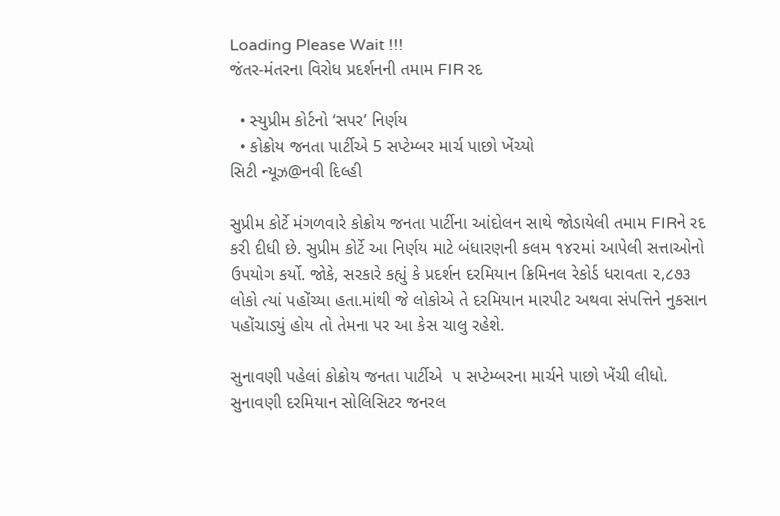Loading Please Wait !!!
જંતર-મંતરના વિરોધ પ્રદર્શનની તમામ FIR રદ

  • સ્યુપ્રીમ કોર્ટનો ‘સપર’ નિર્ણય
  • કોક્રોય જનતા પાર્ટીએ 5 સપ્ટેમ્બર માર્ચ પાછો ખેંચ્યો
સિટી ન્યૂઝ@નવી દિલ્હી

સુપ્રીમ કોર્ટે મંગળવારે કોક્રોય જનતા પાર્ટીના આંદોલન સાથે જોડાયેલી તમામ FIRને રદ કરી દીધી છે. સુપ્રીમ કોર્ટે આ નિર્ણય માટે બંધારણની કલમ ૧૪૨માં આપેલી સત્તાઓનો ઉપયોગ કર્યો. જોકે, સરકારે કહ્યું કે પ્રદર્શન દરમિયાન ક્રિમિનલ રેકોર્ડ ધરાવતા ૨,૮૭૩ લોકો ત્યાં પહોંચ્યા હતા.માંથી જે લોકોએ તે દરમિયાન મારપીટ અથવા સંપત્તિને નુકસાન પહોંચાડ્યું હોય તો તેમના પર આ કેસ ચાલુ રહેશે.

સુનાવણી પહેલાં કોક્રોય જનતા પાર્ટીએ  ૫ સપ્ટેમ્બરના માર્ચને પાછો ખેંચી લીધો. સુનાવણી દરમિયાન સોલિસિટર જનરલ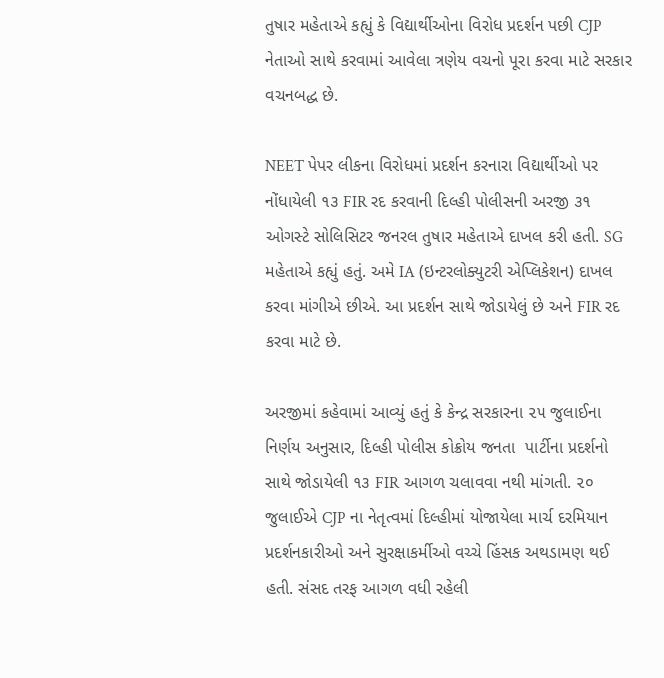તુષાર મહેતાએ કહ્યું કે વિદ્યાર્થીઓના વિરોધ પ્રદર્શન પછી CJP નેતાઓ સાથે કરવામાં આવેલા ત્રણેય વચનો પૂરા કરવા માટે સરકાર વચનબદ્ધ છે.

NEET પેપર લીકના વિરોધમાં પ્રદર્શન કરનારા વિદ્યાર્થીઓ પર નોંધાયેલી ૧૩ FIR રદ કરવાની દિલ્હી પોલીસની અરજી ૩૧ ઓગસ્ટે સોલિસિટર જનરલ તુષાર મહેતાએ દાખલ કરી હતી. SG મહેતાએ કહ્યું હતું. અમે IA (ઇન્ટરલોક્યુટરી એપ્લિકેશન) દાખલ કરવા માંગીએ છીએ. આ પ્રદર્શન સાથે જોડાયેલું છે અને FIR રદ કરવા માટે છે.

અરજીમાં કહેવામાં આવ્યું હતું કે કેન્દ્ર સરકારના ૨૫ જુલાઈના નિર્ણય અનુસાર, દિલ્હી પોલીસ કોક્રોય જનતા  પાર્ટીના પ્રદર્શનો સાથે જોડાયેલી ૧૩ FIR આગળ ચલાવવા નથી માંગતી. ૨૦ જુલાઈએ CJP ના નેતૃત્વમાં દિલ્હીમાં યોજાયેલા માર્ચ દરમિયાન પ્રદર્શનકારીઓ અને સુરક્ષાકર્મીઓ વચ્ચે હિંસક અથડામણ થઈ હતી. સંસદ તરફ આગળ વધી રહેલી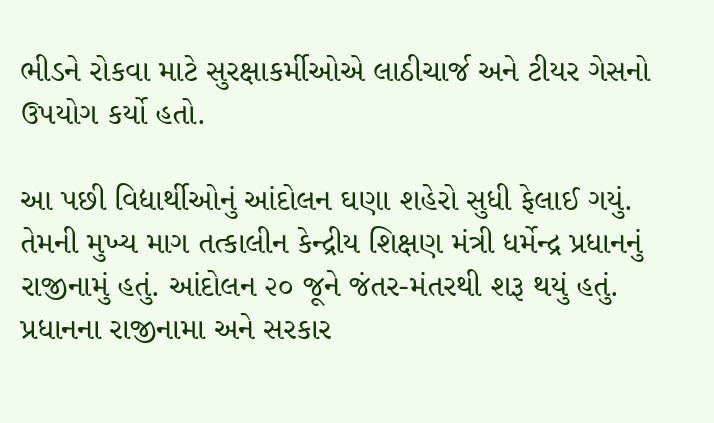ભીડને રોકવા માટે સુરક્ષાકર્મીઓએ લાઠીચાર્જ અને ટીયર ગેસનો ઉપયોગ કર્યો હતો.

આ પછી વિદ્યાર્થીઓનું આંદોલન ઘણા શહેરો સુધી ફેલાઈ ગયું. તેમની મુખ્ય માગ તત્કાલીન કેન્દ્રીય શિક્ષણ મંત્રી ધર્મેન્દ્ર પ્રધાનનું રાજીનામું હતું. આંદોલન ૨૦ જૂને જંતર-મંતરથી શરૂ થયું હતું. પ્રધાનના રાજીનામા અને સરકાર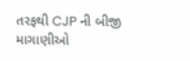તરફથી CJP ની બીજી માગાણીઓ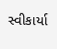સ્વીકાર્યા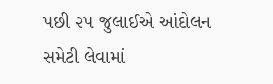પછી ૨૫ જુલાઈએ આંદોલન સમેટી લેવામાં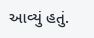આવ્યું હતું.